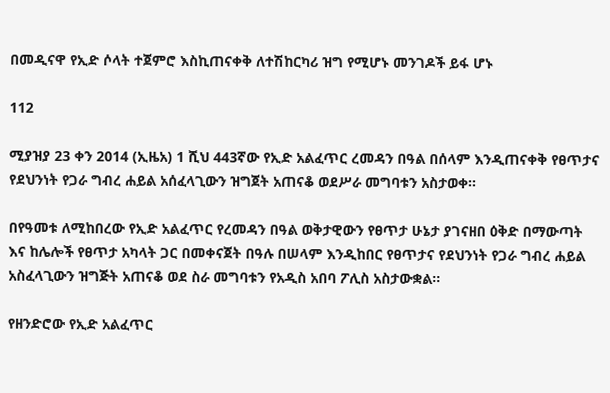በመዲናዋ የኢድ ሶላት ተጀምሮ እስኪጠናቀቅ ለተሽከርካሪ ዝግ የሚሆኑ መንገዶች ይፋ ሆኑ

112

ሚያዝያ 23 ቀን 2014 (ኢዜአ) 1 ሺህ 443ኛው የኢድ አልፈጥር ረመዳን በዓል በሰላም እንዲጠናቀቅ የፀጥታና የደህንነት የጋራ ግብረ ሐይል አሰፈላጊውን ዝግጀት አጠናቆ ወደሥራ መግባቱን አስታወቀ፡፡

በየዓመቱ ለሚከበረው የኢድ አልፈጥር የረመዳን በዓል ወቅታዊውን የፀጥታ ሁኔታ ያገናዘበ ዕቅድ በማውጣት እና ከሌሎች የፀጥታ አካላት ጋር በመቀናጀት በዓሉ በሠላም እንዲከበር የፀጥታና የደህንነት የጋራ ግብረ ሐይል አስፈላጊውን ዝግጅት አጠናቆ ወደ ስራ መግባቱን የአዲስ አበባ ፖሊስ አስታውቋል፡፡

የዘንድሮው የኢድ አልፈጥር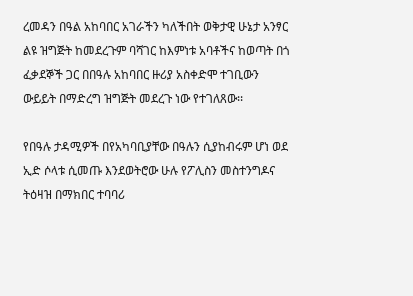ረመዳን በዓል አከባበር አገራችን ካለችበት ወቅታዊ ሁኔታ አንፃር ልዩ ዝግጅት ከመደረጉም ባሻገር ከእምነቱ አባቶችና ከወጣት በጎ ፈቃደኞች ጋር በበዓሉ አከባበር ዙሪያ አስቀድሞ ተገቢውን ውይይት በማድረግ ዝግጅት መደረጉ ነው የተገለጸው፡፡

የበዓሉ ታዳሚዎች በየአካባቢያቸው በዓሉን ሲያከብሩም ሆነ ወደ ኢድ ሶላቱ ሲመጡ እንደወትሮው ሁሉ የፖሊስን መስተንግዶና ትዕዛዝ በማክበር ተባባሪ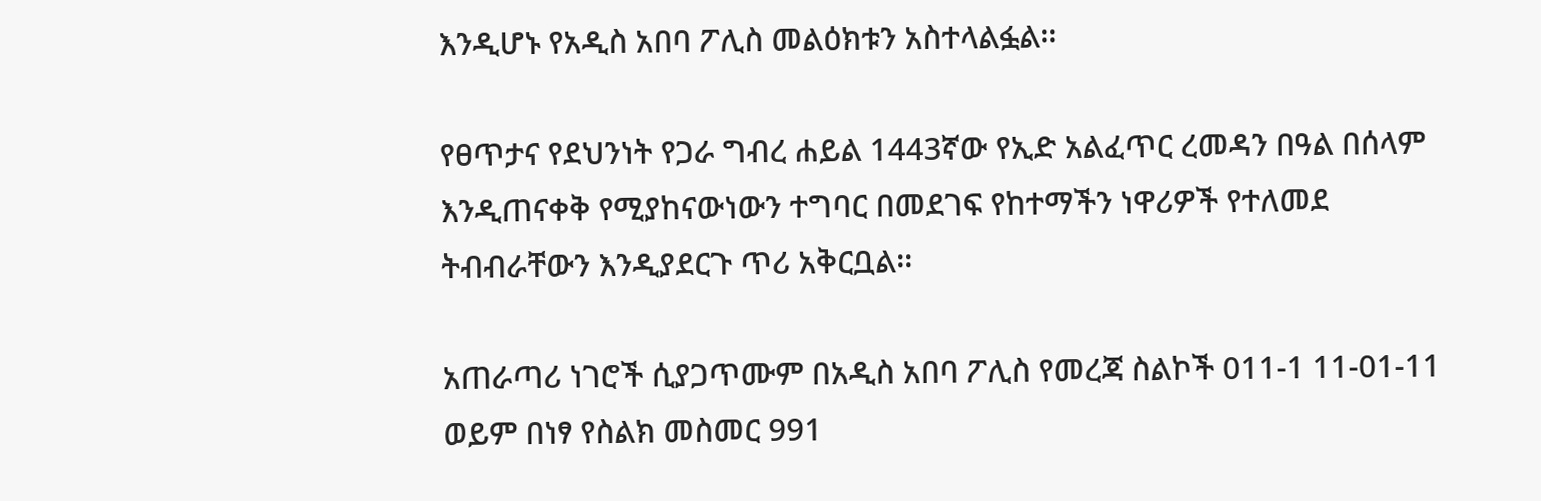እንዲሆኑ የአዲስ አበባ ፖሊስ መልዕክቱን አስተላልፏል፡፡

የፀጥታና የደህንነት የጋራ ግብረ ሐይል 1443ኛው የኢድ አልፈጥር ረመዳን በዓል በሰላም እንዲጠናቀቅ የሚያከናውነውን ተግባር በመደገፍ የከተማችን ነዋሪዎች የተለመደ ትብብራቸውን እንዲያደርጉ ጥሪ አቅርቧል፡፡

አጠራጣሪ ነገሮች ሲያጋጥሙም በአዲስ አበባ ፖሊስ የመረጃ ስልኮች 011-1 11-01-11 ወይም በነፃ የስልክ መስመር 991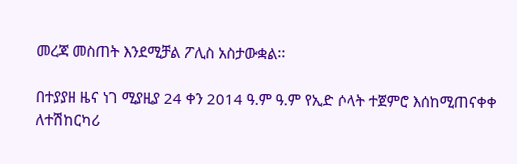መረጃ መስጠት እንደሚቻል ፖሊስ አስታውቋል፡፡

በተያያዘ ዜና ነገ ሚያዚያ 24 ቀን 2014 ዓ.ም ዓ.ም የኢድ ሶላት ተጀምሮ እሰከሚጠናቀቀ ለተሽከርካሪ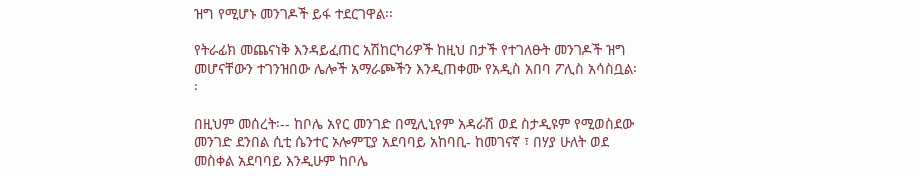ዝግ የሚሆኑ መንገዶች ይፋ ተደርገዋል፡፡

የትራፊክ መጨናነቅ እንዳይፈጠር አሽከርካሪዎች ከዚህ በታች የተገለፁት መንገዶች ዝግ መሆናቸውን ተገንዝበው ሌሎች አማራጮችን እንዲጠቀሙ የአዲስ አበባ ፖሊስ አሳስቧል፡፡

በዚህም መሰረት፡-- ከቦሌ አየር መንገድ በሚሊኒየም አዳራሽ ወደ ስታዲዩም የሚወስደው መንገድ ደንበል ሲቲ ሴንተር ኦሎምፒያ አደባባይ አከባቢ- ከመገናኛ ፣ በሃያ ሁለት ወደ መስቀል አደባባይ እንዲሁም ከቦሌ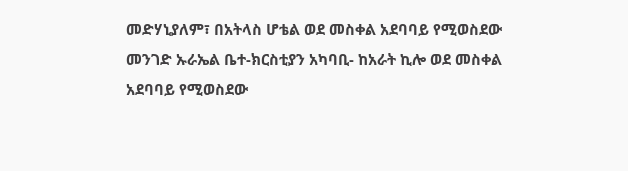መድሃኒያለም፣ በአትላስ ሆቴል ወደ መስቀል አደባባይ የሚወስደው መንገድ ኡራኤል ቤተ-ክርስቲያን አካባቢ- ከአራት ኪሎ ወደ መስቀል አደባባይ የሚወስደው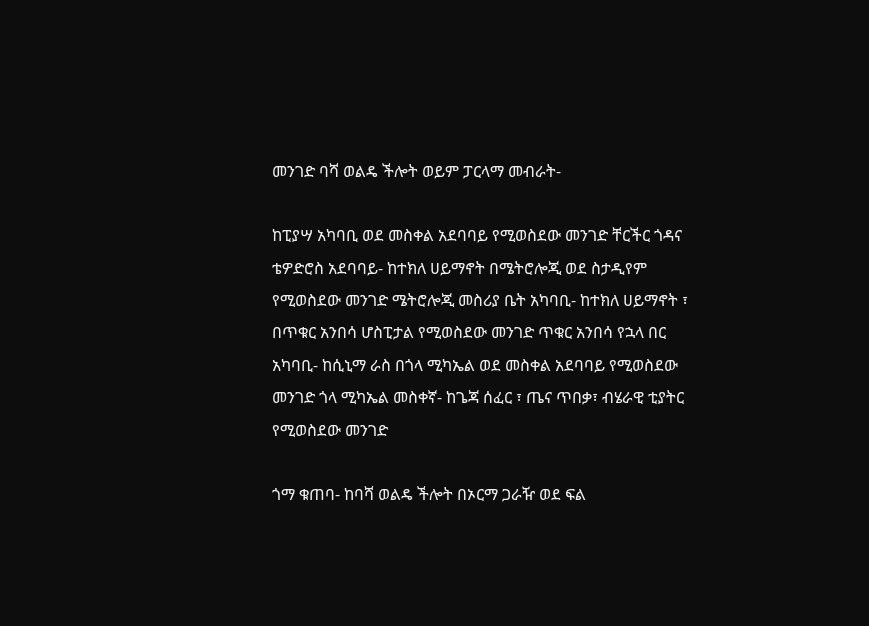መንገድ ባሻ ወልዴ ችሎት ወይም ፓርላማ መብራት-

ከፒያሣ አካባቢ ወደ መስቀል አደባባይ የሚወስደው መንገድ ቸርችር ጎዳና ቴዎድሮስ አደባባይ- ከተክለ ሀይማኖት በሜትሮሎጂ ወደ ስታዲየም የሚወስደው መንገድ ሜትሮሎጂ መስሪያ ቤት አካባቢ- ከተክለ ሀይማኖት ፣ በጥቁር አንበሳ ሆስፒታል የሚወስደው መንገድ ጥቁር አንበሳ የኋላ በር አካባቢ- ከሲኒማ ራስ በጎላ ሚካኤል ወደ መስቀል አደባባይ የሚወስደው መንገድ ጎላ ሚካኤል መስቀኛ- ከጌጃ ሰፈር ፣ ጤና ጥበቃ፣ ብሄራዊ ቲያትር የሚወስደው መንገድ

ጎማ ቁጠባ- ከባሻ ወልዴ ችሎት በኦርማ ጋራዥ ወደ ፍል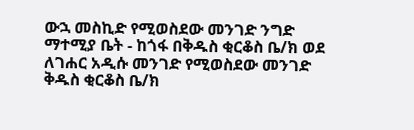ውኋ መስኪድ የሚወስደው መንገድ ንግድ ማተሚያ ቤት - ከጎፋ በቅዱስ ቂርቆስ ቤ/ክ ወደ ለገሐር አዲሱ መንገድ የሚወስደው መንገድ ቅዱስ ቂርቆስ ቤ/ክ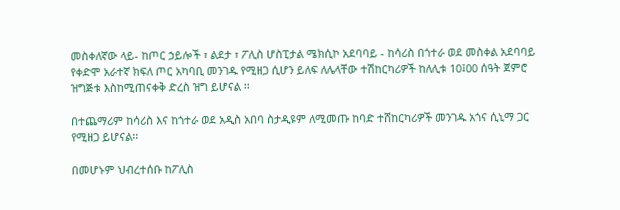መስቀለኛው ላይ- ከጦር ኃይሎች ፣ ልደታ ፣ ፖሊስ ሆስፒታል ሜክሲኮ አደባባይ - ከሳሪስ በጎተራ ወደ መስቀል አደባባይ የቀድሞ አራተኛ ክፍለ ጦር አካባቢ መንገዱ የሚዘጋ ሲሆን ይለፍ ለሌላቸው ተሽከርካሪዎች ከለሊቱ 10፤00 ሰዓት ጀምሮ ዝግጅቱ እስከሚጠናቀቅ ድረስ ዝግ ይሆናል ፡፡

በተጨማሪም ከሳሪስ እና ከጎተራ ወደ አዲስ አበባ ስታዲዩም ለሚመጡ ከባድ ተሸከርካሪዎች መንገዱ አጎና ሲኒማ ጋር የሚዘጋ ይሆናል፡፡

በመሆኑም ህብረተሰቡ ከፖሊስ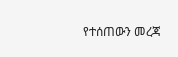የተሰጠውን መረጃ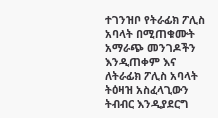ተገንዝቦ የትራፊክ ፖሊስ አባላት በሚጠቁሙት አማራጭ መንገዶችን እንዲጠቀም እና ለትራፊክ ፖሊስ አባላት ትዕዛዝ አስፈላጊውን ትብብር እንዲያደርግ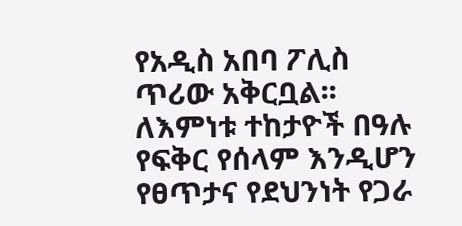የአዲስ አበባ ፖሊስ ጥሪው አቅርቧል፡፡ለእምነቱ ተከታዮች በዓሉ የፍቅር የሰላም እንዲሆን የፀጥታና የደህንነት የጋራ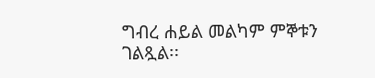ግብረ ሐይል መልካም ምኞቱን ገልጿል፡፡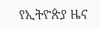የኢትዮጵያ ዜና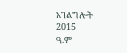አገልግሎት
2015
ዓ.ም